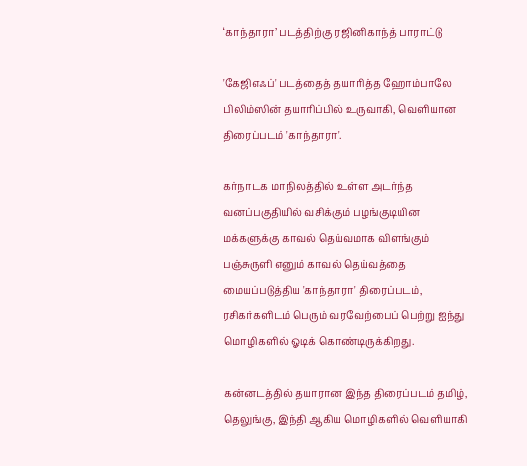‘காந்தாரா’ படத்திற்கு ரஜினிகாந்த் பாராட்டு

'கேஜிஎஃப்' படத்தைத் தயாரித்த ஹோம்பாலே பிலிம்ஸின் தயாரிப்பில் உருவாகி, வெளியான திரைப்படம் 'காந்தாரா'.

கர்நாடக மாநிலத்தில் உள்ள அடர்ந்த வனப்பகுதியில் வசிக்கும் பழங்குடியின மக்களுக்கு காவல் தெய்வமாக விளங்கும் பஞ்சுருளி எனும் காவல் தெய்வத்தை மையப்படுத்திய 'காந்தாரா' திரைப்படம், ரசிகர்களிடம் பெரும் வரவேற்பைப் பெற்று ஐந்து மொழிகளில் ஓடிக் கொண்டிருக்கிறது.

கன்னடத்தில் தயாரான இந்த திரைப்படம் தமிழ், தெலுங்கு, இந்தி ஆகிய மொழிகளில் வெளியாகி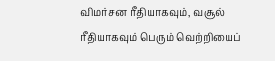விமர்சன ரீதியாகவும், வசூல் ரீதியாகவும் பெரும் வெற்றியைப்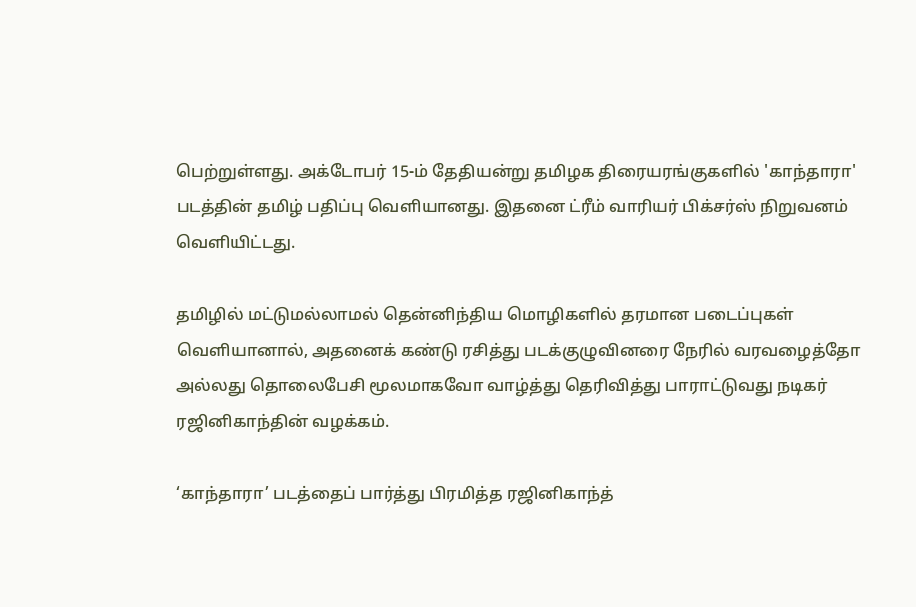பெற்றுள்ளது. அக்டோபர் 15-ம் தேதியன்று தமிழக திரையரங்குகளில் 'காந்தாரா' படத்தின் தமிழ் பதிப்பு வெளியானது. இதனை ட்ரீம் வாரியர் பிக்சர்ஸ் நிறுவனம் வெளியிட்டது.

தமிழில் மட்டுமல்லாமல் தென்னிந்திய மொழிகளில் தரமான படைப்புகள் வெளியானால், அதனைக் கண்டு ரசித்து படக்குழுவினரை நேரில் வரவழைத்தோ அல்லது தொலைபேசி மூலமாகவோ வாழ்த்து தெரிவித்து பாராட்டுவது நடிகர் ரஜினிகாந்தின் வழக்கம்.

‘காந்தாரா’ படத்தைப் பார்த்து பிரமித்த ரஜினிகாந்த்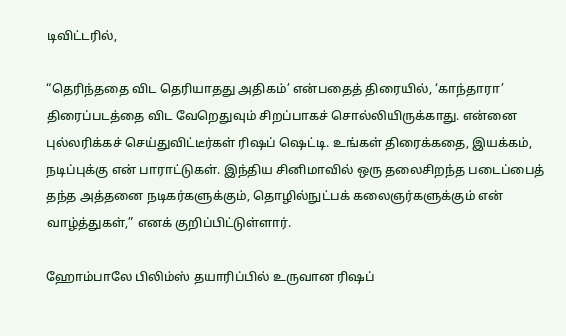டிவிட்டரில்,

“தெரிந்ததை விட தெரியாதது அதிகம்’ என்பதைத் திரையில், ‘காந்தாரா’ திரைப்படத்தை விட வேறெதுவும் சிறப்பாகச் சொல்லியிருக்காது. என்னை புல்லரிக்கச் செய்துவிட்டீர்கள் ரிஷப் ஷெட்டி. உங்கள் திரைக்கதை, இயக்கம், நடிப்புக்கு என் பாராட்டுகள். இந்திய சினிமாவில் ஒரு தலைசிறந்த படைப்பைத் தந்த அத்தனை நடிகர்களுக்கும், தொழில்நுட்பக் கலைஞர்களுக்கும் என் வாழ்த்துகள்,” எனக் குறிப்பிட்டுள்ளார்.

ஹோம்பாலே பிலிம்ஸ் தயாரிப்பில் உருவான ரிஷப்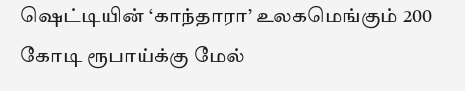ஷெட்டியின் ‘காந்தாரா’ உலகமெங்கும் 200 கோடி ரூபாய்க்கு மேல்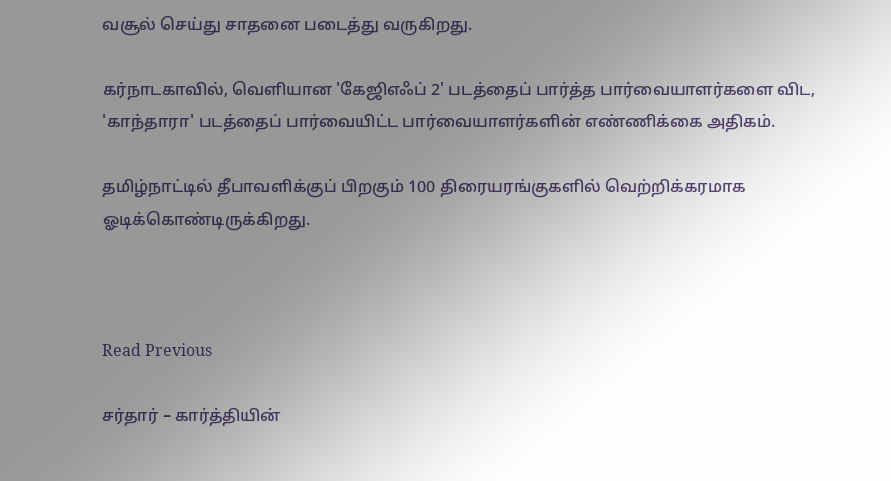வசூல் செய்து சாதனை படைத்து வருகிறது.

கர்நாடகாவில், வெளியான 'கேஜிஎஃப் 2' படத்தைப் பார்த்த பார்வையாளர்களை விட, 'காந்தாரா' படத்தைப் பார்வையிட்ட பார்வையாளர்களின் எண்ணிக்கை அதிகம்.

தமிழ்நாட்டில் தீபாவளிக்குப் பிறகும் 100 திரையரங்குகளில் வெற்றிக்கரமாக ஓடிக்கொண்டிருக்கிறது.



Read Previous

சர்தார் – கார்த்தியின்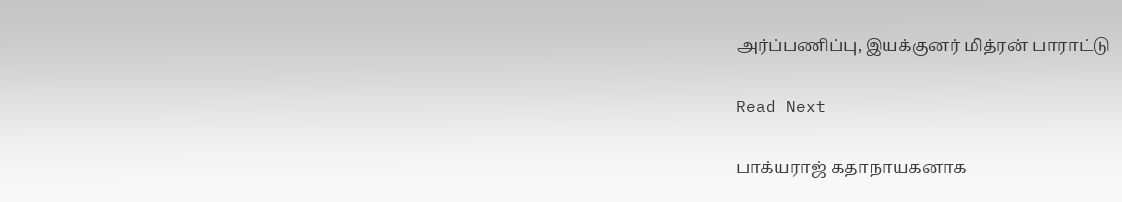அர்ப்பணிப்பு, இயக்குனர் மித்ரன் பாராட்டு

Read Next

பாக்யராஜ் கதாநாயகனாக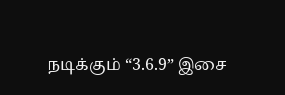நடிக்கும் “3.6.9” இசை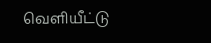வெளியீட்டு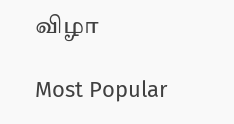விழா

Most Popular